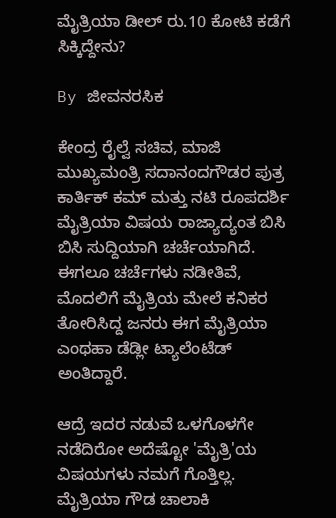ಮೈತ್ರಿಯಾ ಡೀಲ್ ರು.10 ಕೋಟಿ ಕಡೆಗೆ ಸಿಕ್ಕಿದ್ದೇನು?

By ಜೀವನರಸಿಕ

ಕೇಂದ್ರ ರೈಲ್ವೆ ಸಚಿವ, ಮಾಜಿ ಮುಖ್ಯಮಂತ್ರಿ ಸದಾನಂದಗೌಡರ ಪುತ್ರ ಕಾರ್ತಿಕ್ ಕಮ್ ಮತ್ತು ನಟಿ ರೂಪದರ್ಶಿ ಮೈತ್ರಿಯಾ ವಿಷಯ ರಾಜ್ಯಾದ್ಯಂತ ಬಿಸಿ ಬಿಸಿ ಸುದ್ದಿಯಾಗಿ ಚರ್ಚೆಯಾಗಿದೆ. ಈಗಲೂ ಚರ್ಚೆಗಳು ನಡೀತಿವೆ, ಮೊದಲಿಗೆ ಮೈತ್ರಿಯ ಮೇಲೆ ಕನಿಕರ ತೋರಿಸಿದ್ದ ಜನರು ಈಗ ಮೈತ್ರಿಯಾ ಎಂಥಹಾ ಡೆಡ್ಲೀ ಟ್ಯಾಲೆಂಟೆಡ್ ಅಂತಿದ್ದಾರೆ.

ಆದ್ರೆ ಇದರ ನಡುವೆ ಒಳಗೊಳಗೇ ನಡೆದಿರೋ ಅದೆಷ್ಟೋ 'ಮೈತ್ರಿ'ಯ ವಿಷಯಗಳು ನಮಗೆ ಗೊತ್ತಿಲ್ಲ. ಮೈತ್ರಿಯಾ ಗೌಡ ಚಾಲಾಕಿ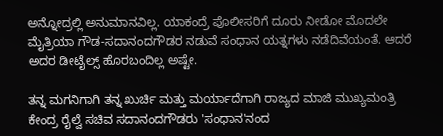ಅನ್ನೋದ್ರಲ್ಲಿ ಅನುಮಾನವಿಲ್ಲ. ಯಾಕಂದ್ರೆ ಪೊಲೀಸರಿಗೆ ದೂರು ನೀಡೋ ಮೊದಲೇ ಮೈತ್ರಿಯಾ ಗೌಡ-ಸದಾನಂದಗೌಡರ ನಡುವೆ ಸಂಧಾನ ಯತ್ನಗಳು ನಡೆದಿವೆಯಂತೆ. ಆದರೆ ಅದರ ಡೀಟೈಲ್ಸ್ ಹೊರಬಂದಿಲ್ಲ ಅಷ್ಟೇ.

ತನ್ನ ಮಗನಿಗಾಗಿ ತನ್ನ ಖುರ್ಚಿ ಮತ್ತು ಮರ್ಯಾದೆಗಾಗಿ ರಾಜ್ಯದ ಮಾಜಿ ಮುಖ್ಯಮಂತ್ರಿ ಕೇಂದ್ರ ರೈಲ್ವೆ ಸಚಿವ ಸದಾನಂದಗೌಡರು 'ಸಂಧಾನ'ನಂದ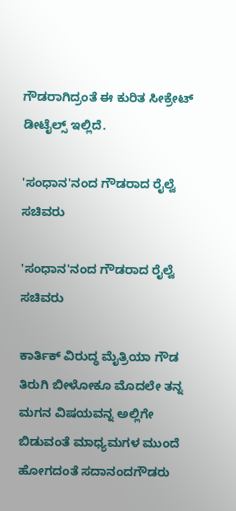ಗೌಡರಾಗಿದ್ರಂತೆ ಈ ಕುರಿತ ಸೀಕ್ರೇಟ್ ಡೀಟೈಲ್ಸ್ ಇಲ್ಲಿದೆ.

'ಸಂಧಾನ'ನಂದ ಗೌಡರಾದ ರೈಲ್ವೆ ಸಚಿವರು

'ಸಂಧಾನ'ನಂದ ಗೌಡರಾದ ರೈಲ್ವೆ ಸಚಿವರು

ಕಾರ್ತಿಕ್ ವಿರುದ್ಧ ಮೈತ್ರಿಯಾ ಗೌಡ ತಿರುಗಿ ಬೀಳೋಕೂ ಮೊದಲೇ ತನ್ನ ಮಗನ ವಿಷಯವನ್ನ ಅಲ್ಲಿಗೇ ಬಿಡುವಂತೆ ಮಾಧ್ಯಮಗಳ ಮುಂದೆ ಹೋಗದಂತೆ ಸದಾನಂದಗೌಡರು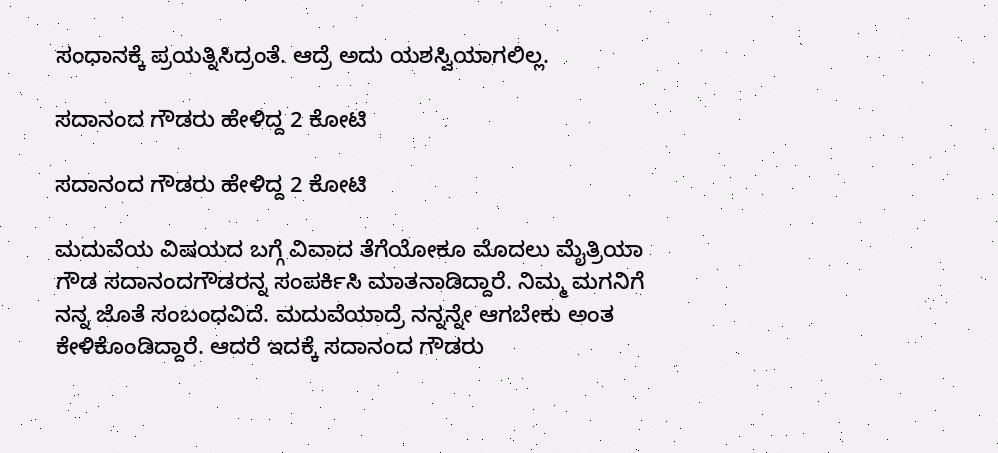ಸಂಧಾನಕ್ಕೆ ಪ್ರಯತ್ನಿಸಿದ್ರಂತೆ. ಆದ್ರೆ ಅದು ಯಶಸ್ವಿಯಾಗಲಿಲ್ಲ.

ಸದಾನಂದ ಗೌಡರು ಹೇಳಿದ್ದ 2 ಕೋಟಿ

ಸದಾನಂದ ಗೌಡರು ಹೇಳಿದ್ದ 2 ಕೋಟಿ

ಮದುವೆಯ ವಿಷಯದ ಬಗ್ಗೆ ವಿವಾದ ತೆಗೆಯೋಕೂ ಮೊದಲು ಮೈತ್ರಿಯಾ ಗೌಡ ಸದಾನಂದಗೌಡರನ್ನ ಸಂಪರ್ಕಿಸಿ ಮಾತನಾಡಿದ್ದಾರೆ. ನಿಮ್ಮ ಮಗನಿಗೆ ನನ್ನ ಜೊತೆ ಸಂಬಂಧವಿದೆ. ಮದುವೆಯಾದ್ರೆ ನನ್ನನ್ನೇ ಆಗಬೇಕು ಅಂತ ಕೇಳಿಕೊಂಡಿದ್ದಾರೆ. ಆದರೆ ಇದಕ್ಕೆ ಸದಾನಂದ ಗೌಡರು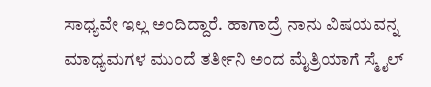ಸಾಧ್ಯವೇ ಇಲ್ಲ ಅಂದಿದ್ದಾರೆ. ಹಾಗಾದ್ರೆ ನಾನು ವಿಷಯವನ್ನ ಮಾಧ್ಯಮಗಳ ಮುಂದೆ ತರ್ತೀನಿ ಅಂದ ಮೈತ್ರಿಯಾಗೆ ಸ್ಮೈಲ್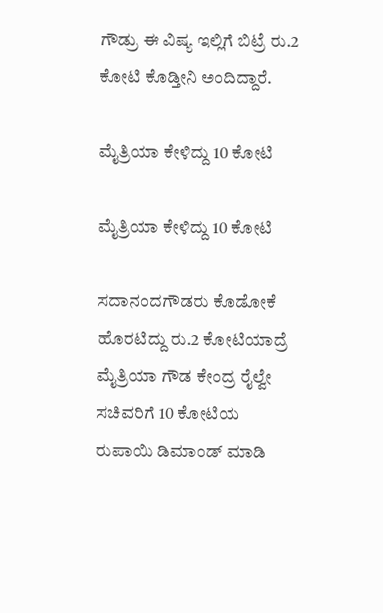ಗೌಡ್ರು ಈ ವಿಷ್ಯ ಇಲ್ಲಿಗೆ ಬಿಟ್ರೆ ರು.2 ಕೋಟಿ ಕೊಡ್ತೀನಿ ಅಂದಿದ್ದಾರೆ.

ಮೈತ್ರಿಯಾ ಕೇಳಿದ್ದು 10 ಕೋಟಿ

ಮೈತ್ರಿಯಾ ಕೇಳಿದ್ದು 10 ಕೋಟಿ

ಸದಾನಂದಗೌಡರು ಕೊಡೋಕೆ ಹೊರಟಿದ್ದು ರು.2 ಕೋಟಿಯಾದ್ರೆ ಮೈತ್ರಿಯಾ ಗೌಡ ಕೇಂದ್ರ ರೈಲ್ವೇ ಸಚಿವರಿಗೆ 10 ಕೋಟಿಯ ರುಪಾಯಿ ಡಿಮಾಂಡ್ ಮಾಡಿ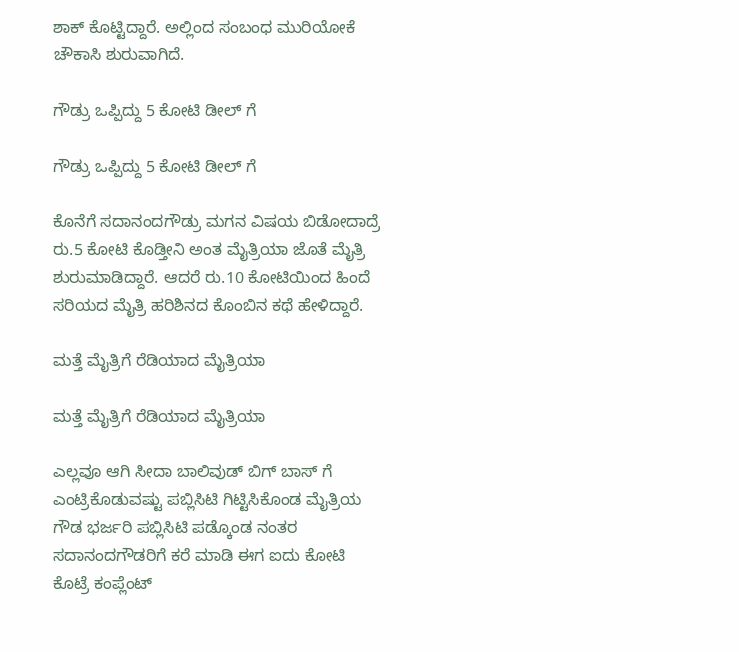ಶಾಕ್ ಕೊಟ್ಟಿದ್ದಾರೆ. ಅಲ್ಲಿಂದ ಸಂಬಂಧ ಮುರಿಯೋಕೆ ಚೌಕಾಸಿ ಶುರುವಾಗಿದೆ.

ಗೌಡ್ರು ಒಪ್ಪಿದ್ದು 5 ಕೋಟಿ ಡೀಲ್ ಗೆ

ಗೌಡ್ರು ಒಪ್ಪಿದ್ದು 5 ಕೋಟಿ ಡೀಲ್ ಗೆ

ಕೊನೆಗೆ ಸದಾನಂದಗೌಡ್ರು ಮಗನ ವಿಷಯ ಬಿಡೋದಾದ್ರೆ ರು.5 ಕೋಟಿ ಕೊಡ್ತೀನಿ ಅಂತ ಮೈತ್ರಿಯಾ ಜೊತೆ ಮೈತ್ರಿ ಶುರುಮಾಡಿದ್ದಾರೆ. ಆದರೆ ರು.10 ಕೋಟಿಯಿಂದ ಹಿಂದೆ ಸರಿಯದ ಮೈತ್ರಿ ಹರಿಶಿನದ ಕೊಂಬಿನ ಕಥೆ ಹೇಳಿದ್ದಾರೆ.

ಮತ್ತೆ ಮೈತ್ರಿಗೆ ರೆಡಿಯಾದ ಮೈತ್ರಿಯಾ

ಮತ್ತೆ ಮೈತ್ರಿಗೆ ರೆಡಿಯಾದ ಮೈತ್ರಿಯಾ

ಎಲ್ಲವೂ ಆಗಿ ಸೀದಾ ಬಾಲಿವುಡ್ ಬಿಗ್ ಬಾಸ್ ಗೆ ಎಂಟ್ರಿಕೊಡುವಷ್ಟು ಪಬ್ಲಿಸಿಟಿ ಗಿಟ್ಟಿಸಿಕೊಂಡ ಮೈತ್ರಿಯ ಗೌಡ ಭರ್ಜರಿ ಪಬ್ಲಿಸಿಟಿ ಪಡ್ಕೊಂಡ ನಂತರ ಸದಾನಂದಗೌಡರಿಗೆ ಕರೆ ಮಾಡಿ ಈಗ ಐದು ಕೋಟಿ ಕೊಟ್ರೆ ಕಂಪ್ಲೆಂಟ್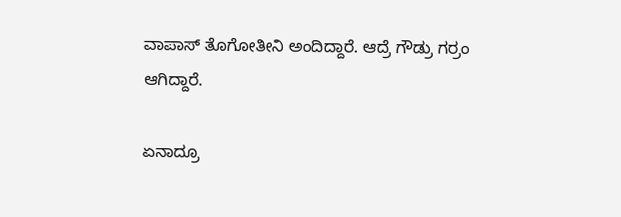ವಾಪಾಸ್ ತೊಗೋತೀನಿ ಅಂದಿದ್ದಾರೆ. ಆದ್ರೆ ಗೌಡ್ರು ಗರ್ರಂ ಆಗಿದ್ದಾರೆ.

ಏನಾದ್ರೂ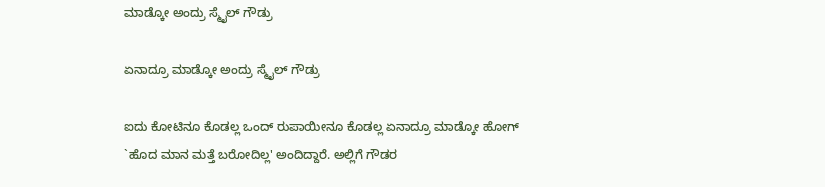ಮಾಡ್ಕೋ ಅಂದ್ರು ಸ್ಮೈಲ್ ಗೌಡ್ರು

ಏನಾದ್ರೂ ಮಾಡ್ಕೋ ಅಂದ್ರು ಸ್ಮೈಲ್ ಗೌಡ್ರು

ಐದು ಕೋಟಿನೂ ಕೊಡಲ್ಲ ಒಂದ್ ರುಪಾಯೀನೂ ಕೊಡಲ್ಲ ಏನಾದ್ರೂ ಮಾಡ್ಕೋ ಹೋಗ್ `ಹೊದ ಮಾನ ಮತ್ತೆ ಬರೋದಿಲ್ಲ' ಅಂದಿದ್ದಾರೆ. ಅಲ್ಲಿಗೆ ಗೌಡರ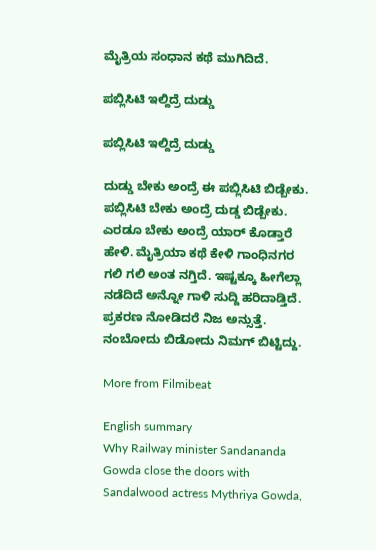ಮೈತ್ರಿಯ ಸಂಧಾನ ಕಥೆ ಮುಗಿದಿದೆ.

ಪಬ್ಲಿಸಿಟಿ ಇಲ್ದಿದ್ರೆ ದುಡ್ಡು

ಪಬ್ಲಿಸಿಟಿ ಇಲ್ದಿದ್ರೆ ದುಡ್ಡು

ದುಡ್ಡು ಬೇಕು ಅಂದ್ರೆ ಈ ಪಬ್ಲಿಸಿಟಿ ಬಿಡ್ಬೇಕು. ಪಬ್ಲಿಸಿಟಿ ಬೇಕು ಅಂದ್ರೆ ದುಡ್ಡ ಬಿಡ್ಬೇಕು. ಎರಡೂ ಬೇಕು ಅಂದ್ರೆ ಯಾರ್ ಕೊಡ್ತಾರೆ ಹೇಳಿ. ಮೈತ್ರಿಯಾ ಕಥೆ ಕೇಳಿ ಗಾಂಧಿನಗರ ಗಲಿ ಗಲಿ ಅಂತ ನಗ್ತಿದೆ. ಇಷ್ಟಕ್ಕೂ ಹೀಗೆಲ್ಲಾ ನಡೆದಿದೆ ಅನ್ನೋ ಗಾಳಿ ಸುದ್ದಿ ಹರಿದಾಡ್ತಿದೆ. ಪ್ರಕರಣ ನೋಡಿದರೆ ನಿಜ ಅನ್ಸುತ್ತೆ. ನಂಬೋದು ಬಿಡೋದು ನಿಮಗ್ ಬಿಟ್ಟಿದ್ದು.

More from Filmibeat

English summary
Why Railway minister Sandananda Gowda close the doors with Sandalwood actress Mythriya Gowda,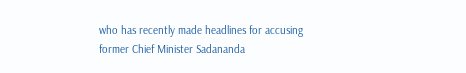who has recently made headlines for accusing former Chief Minister Sadananda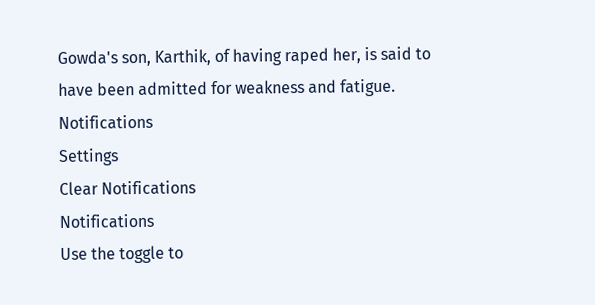Gowda's son, Karthik, of having raped her, is said to have been admitted for weakness and fatigue.
Notifications
Settings
Clear Notifications
Notifications
Use the toggle to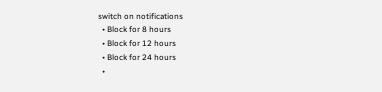switch on notifications
  • Block for 8 hours
  • Block for 12 hours
  • Block for 24 hours
  •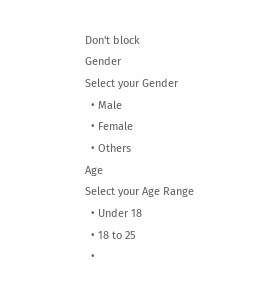Don't block
Gender
Select your Gender
  • Male
  • Female
  • Others
Age
Select your Age Range
  • Under 18
  • 18 to 25
  •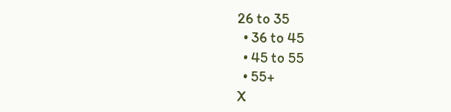26 to 35
  • 36 to 45
  • 45 to 55
  • 55+
X